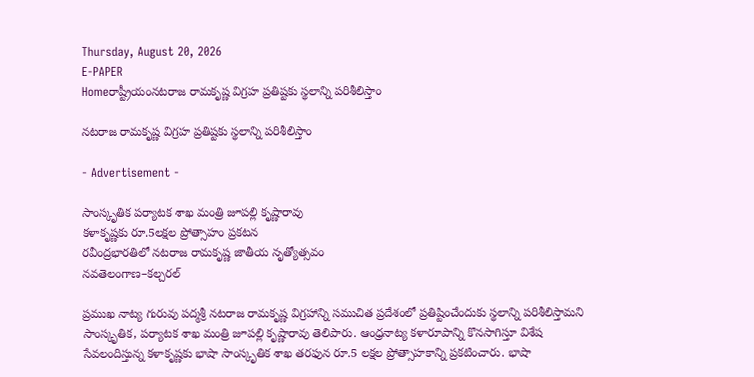Thursday, August 20, 2026
E-PAPER
Homeరాష్ట్రీయంనటరాజ రామకృష్ణ విగ్రహ ప్ర‌తిష్టకు స్థలాన్ని పరిశీలిస్తాం

నటరాజ రామకృష్ణ విగ్రహ ప్ర‌తిష్టకు స్థలాన్ని పరిశీలిస్తాం

- Advertisement -

సాంస్కృతిక పర్యాటక శాఖ మంత్రి జూపల్లి కృష్ణారావు
కళాకృష్ణకు రూ.5లక్షల ప్రోత్సాహం ప్రకటన
రవీంద్రభారతిలో నటరాజ రామకృష్ణ జాతీయ నృత్యోత్సవం
నవతెలంగాణ–కల్చరల్

ప్రముఖ నాట్య గురువు పద్మశ్రీ నటరాజ రామకృష్ణ విగ్రహాన్ని సముచిత ప్రదేశంలో ప్రతిష్టించేందుకు స్థలాన్ని పరిశీలిస్తామని సాంస్కృతిక, పర్యాటక శాఖ మంత్రి జూపల్లి కృష్ణారావు తెలిపారు. ఆంధ్రనాట్య కళారూపాన్ని కొనసాగిస్తూ విశేష సేవలందిస్తున్న కళాకృష్ణకు భాషా సాంస్కృతిక శాఖ తరఫున రూ.5 లక్షల ప్రోత్సాహకాన్ని ప్రకటించారు. భాషా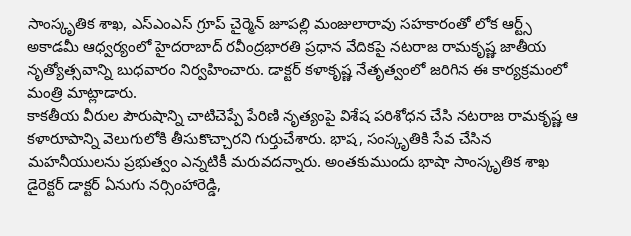సాంస్కృతిక శాఖ, ఎస్‌ఎంఎస్‌ గ్రూప్‌ చైర్మెన్‌ జూపల్లి మంజులారావు సహకారంతో లోక ఆర్ట్స్‌ అకాడమీ ఆధ్వర్యంలో ‌హైదరాబాద్‌ రవీంద్రభారతి ప్రధాన వేదికపై నటరాజ రామకృష్ణ జాతీయ నృత్యోత్సవాన్ని ‌బుధవారం నిర్వహించారు. డాక్టర్‌ కళాకృష్ణ నేతృత్వంలో జరిగిన ఈ కార్యక్రమంలో మంత్రి మాట్లాడారు.
కాకతీయ వీరుల పౌరుషాన్ని చాటిచెప్పే పేరిణి నృత్యంపై విశేష పరిశోధన చేసి నటరాజ రామకృష్ణ ఆ కళారూపాన్ని వెలుగులోకి తీసుకొచ్చారని గుర్తుచేశారు. భాష, సంస్కృతికి సేవ చేసిన మహనీయులను ప్రభుత్వం ఎన్నటికీ మరువదన్నారు. అంతకుముందు భాషా సాంస్కృతిక శాఖ డైరెక్టర్‌ డాక్టర్‌ ఏనుగు నర్సింహారెడ్డి,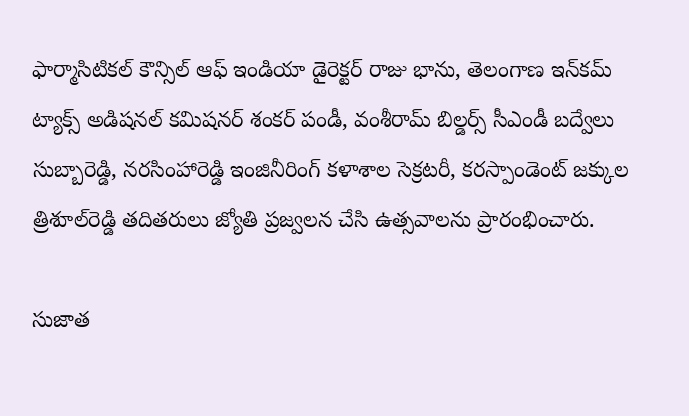ఫార్మాసిటికల్‌ కౌన్సిల్‌ ఆఫ్‌ ఇండియా డైరెక్టర్‌ రాజు భాను, తెలంగాణ ఇన్‌కమ్‌ ట్యాక్స్‌ అడిషనల్‌ కమిషనర్‌ శంకర్‌ పండీ, వంశీరామ్‌ బిల్డర్స్‌ సీఎండీ బద్వేలు సుబ్బారెడ్డి, నరసింహారెడ్డి ఇంజినీరింగ్‌ కళాశాల సెక్రటరీ, కరస్పాండెంట్‌ జక్కుల త్రిశూల్‌రెడ్డి తదితరులు జ్యోతి ప్రజ్వలన చేసి ఉత్సవాలను ప్రారంభించారు.

సుజాత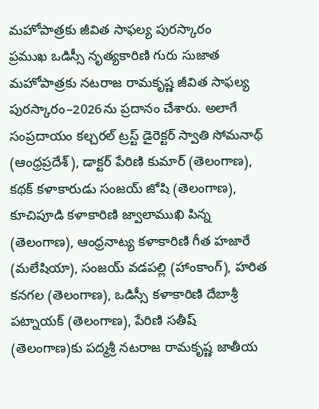మహోపాత్రకు జీవిత సాఫల్య పురస్కారం
ప్రముఖ ఒడిస్సీ నృత్యకారిణి గురు సుజాత మహోపాత్రకు నటరాజ రామకృష్ణ జీవిత సాఫల్య పురస్కారం–2026ను ప్రదానం చేశారు. అలాగే సంప్రదాయం కల్చరల్‌ ట్రస్ట్‌ డైరెక్టర్‌ స్వాతి సోమనాథ్‌ (ఆంధ్రప్రదేశ్‌), డాక్టర్‌ పేరిణి కుమార్‌ (తెలంగాణ), కథక్‌ కళాకారుడు సంజయ్‌ జోషి (తెలంగాణ), కూచిపూడి కళాకారిణి జ్వాలాముఖి పిన్న (తెలంగాణ), ఆంధ్రనాట్య కళాకారిణి గీత హజారే (మలేషియా), సంజయ్‌ వడపల్లి (హాంకాంగ్‌), హరిత కనగల (తెలంగాణ), ఒడిస్సీ కళాకారిణి దేబాశ్రీ పట్నాయక్‌ (తెలంగాణ), పేరిణి సతీష్‌ (తెలంగాణ)కు పద్మశ్రీ నటరాజ రామకృష్ణ జాతీయ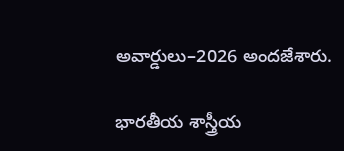అవార్డులు–2026 అందజేశారు.

భారతీయ శాస్త్రీయ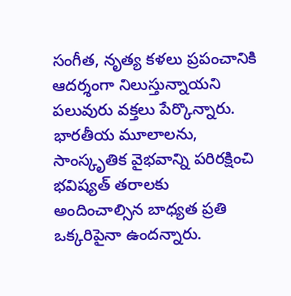సంగీత, నృత్య కళలు ప్రపంచానికి ఆదర్శంగా నిలుస్తున్నాయని పలువురు వక్తలు పేర్కొన్నారు. భారతీయ మూలాలను, సాంస్కృతిక వైభవాన్ని పరిరక్షించి భవిష్యత్‌ తరాలకు అందించాల్సిన బాధ్యత ప్రతి ఒక్కరిపైనా ఉందన్నారు.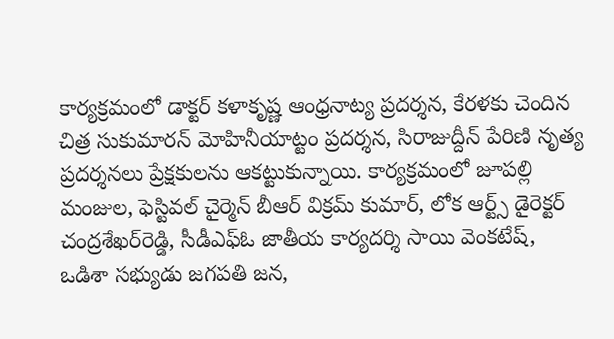కార్యక్రమంలో డాక్టర్‌ కళాకృష్ణ ఆంధ్రనాట్య ప్రదర్శన, కేరళకు చెందిన చిత్ర సుకుమారన్‌ మోహినీయాట్టం ప్రదర్శన, సిరాజుద్దీన్‌ పేరిణి నృత్య ప్రదర్శనలు ప్రేక్షకులను ఆకట్టుకున్నాయి. కార్యక్రమంలో జూపల్లి మంజుల, ఫెస్టివల్‌ చైర్మెన్‌ బీఆర్‌ విక్రమ్‌ కుమార్‌, లోక ఆర్ట్స్‌ డైరెక్టర్‌ చంద్రశేఖర్‌రెడ్డి, సీడీఎఫ్‌ఓ జాతీయ కార్యదర్శి సాయి వెంకటేష్‌, ఒడిశా సభ్యుడు జగపతి జన,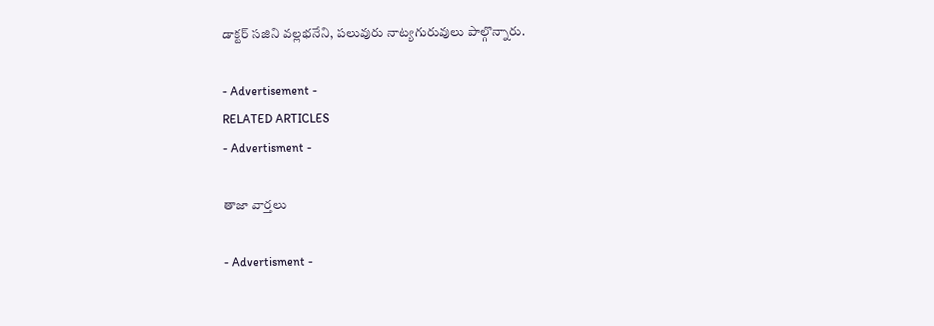డాక్టర్‌ సజిని వల్లభనేని, పలువురు నాట్యగురువులు పాల్గొన్నారు.

- Advertisement -
RELATED ARTICLES
- Advertisment -

తాజా వార్తలు

- Advertisment -